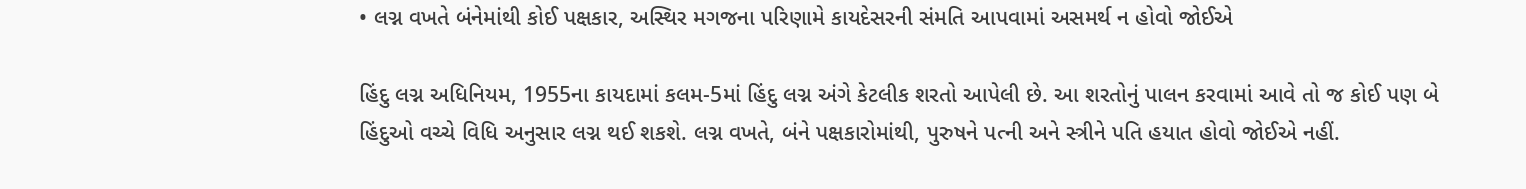• લગ્ન વખતે બંનેમાંથી કોઈ પક્ષકાર, અસ્થિર મગજના પરિણામે કાયદેસરની સંમતિ આપવામાં અસમર્થ ન હોવો જોઈએ

હિંદુ લગ્ન અધિનિયમ, 1955ના કાયદામાં કલમ-5માં હિંદુ લગ્ન અંગે કેટલીક શરતો આપેલી છે. આ શરતોનું પાલન કરવામાં આવે તો જ કોઈ પણ બે હિંદુઓ વચ્ચે વિધિ અનુસાર લગ્ન થઈ શકશે. લગ્ન વખતે, બંને પક્ષકારોમાંથી, પુરુષને પત્ની અને સ્ત્રીને પતિ હયાત હોવો જોઈએ નહીં.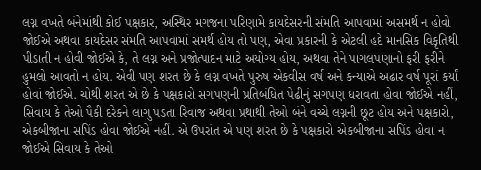લગ્ન વખતે બંનેમાંથી કોઈ પક્ષકાર, અસ્થિર મગજના પરિણામે કાયદેસરની સંમતિ આપવામાં અસમર્થ ન હોવો જોઈએ અથવા કાયદેસર સંમતિ આપવામાં સમર્થ હોય તો પણ, એવા પ્રકારની કે એટલી હદે માનસિક વિકૃતિથી પીડાતી ન હોવી જોઈએ કે, તે લગ્ન અને પ્રજોત્પાદન માટે અયોગ્ય હોય, અથવા તેને પાગલપણાનો ફરી ફરીને હુમલો આવતો ન હોય. એવી પણ શરત છે કે લગ્ન વખતે પુરુષ એકવીસ વર્ષ અને કન્યાએ અઢાર વર્ષ પૂરાં કર્યાં હોવાં જોઈએ. ચોથી શરત એ છે કે પક્ષકારો સગપણની પ્રતિબંધિત પેઢીનું સગપણ ધરાવતા હોવા જોઈએ નહીં, સિવાય કે તેઓ પૈકી દરેકને લાગુ પડતા રિવાજ અથવા પ્રથાથી તેઓ બંને વચ્ચે લગ્નની છૂટ હોય અને પક્ષકારો, એકબીજાના સપિંડ હોવા જોઈએ નહીં. એ ઉપરાંત એ પણ શરત છે કે પક્ષકારો એકબીજાના સપિંડ હોવા ન જોઈએ સિવાય કે તેઓ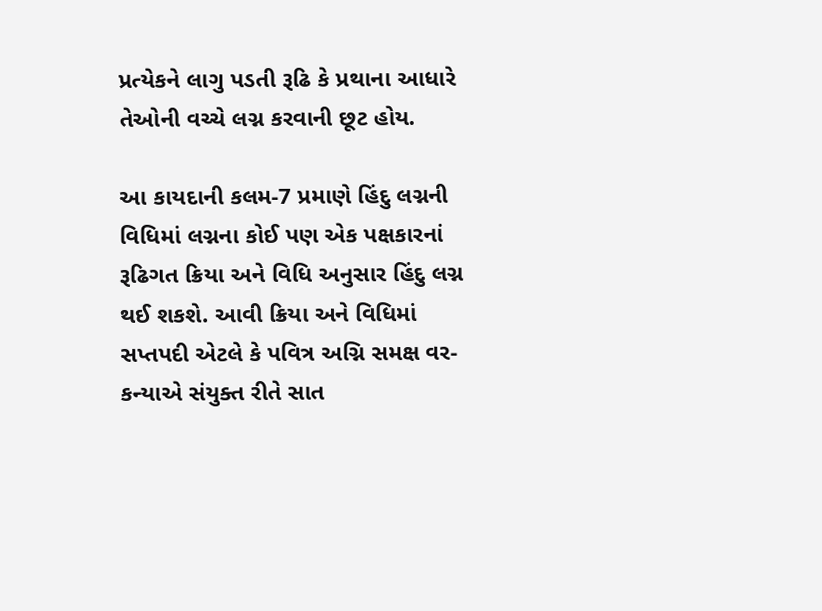પ્રત્યેકને લાગુ પડતી રૂઢિ કે પ્રથાના આધારે તેઓની વચ્ચે લગ્ન કરવાની છૂટ હોય.

આ કાયદાની કલમ-7 પ્રમાણે હિંદુ લગ્નની વિધિમાં લગ્નના કોઈ પણ એક પક્ષકારનાં રૂઢિગત ક્રિયા અને વિધિ અનુસાર હિંદુ લગ્ન થઈ શકશે. આવી ક્રિયા અને વિધિમાં સપ્તપદી એટલે કે પવિત્ર અગ્નિ સમક્ષ વર-કન્યાએ સંયુક્ત રીતે સાત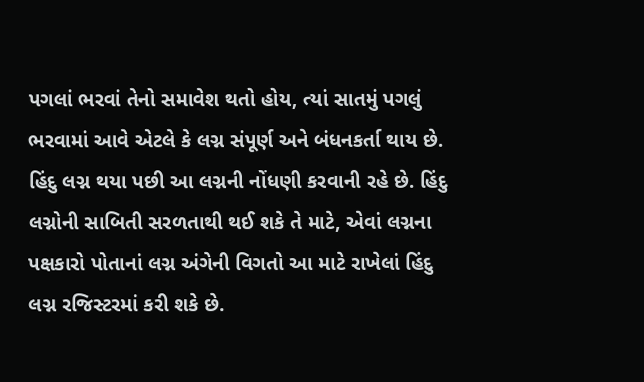પગલાં ભરવાં તેનો સમાવેશ થતો હોય, ત્યાં સાતમું પગલું ભરવામાં આવે એટલે કે લગ્ન સંપૂર્ણ અને બંધનકર્તા થાય છે. હિંદુ લગ્ન થયા પછી આ લગ્નની નોંધણી કરવાની રહે છે. હિંદુ લગ્નોની સાબિતી સરળતાથી થઈ શકે તે માટે, એવાં લગ્નના પક્ષકારો પોતાનાં લગ્ન અંગેની વિગતો આ માટે રાખેલાં હિંદુ લગ્ન રજિસ્ટરમાં કરી શકે છે.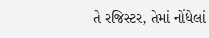તે રજિસ્ટર, તેમાં નોંધેલાં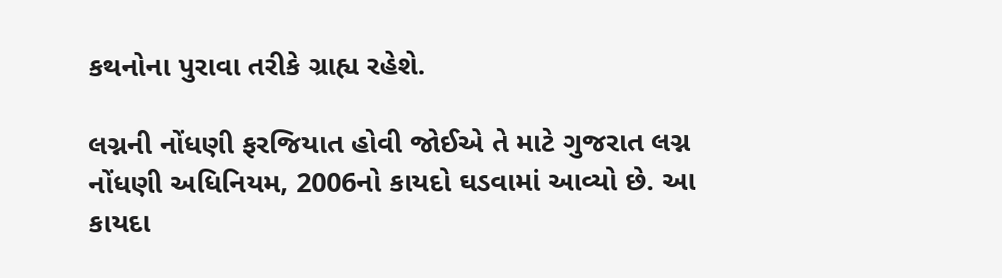કથનોના પુરાવા તરીકે ગ્રાહ્ય રહેશે.

લગ્નની નોંધણી ફરજિયાત હોવી જોઈએ તે માટે ગુજરાત લગ્ન નોંધણી અધિનિયમ, 2006નો કાયદો ઘડવામાં આવ્યો છે. આ કાયદા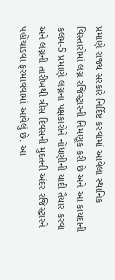પ્રમાણે રાજ્ય સરકારે નિર્દિષ્ટ કરવામાં આવેલા સ્થાનિક વિસ્તારોમાં લગ્ન રજિસ્ટ્રારની નિમણૂક કરી છે અને આ કાયદાની કલમ-5 પ્રમાણે લગ્નના પક્ષકારોને નોંધણીની યાદી તૈયાર કરવા અને લગ્નની તારીખથી ત્રીસ દિવસની મુદતની અંદર રજિસ્ટ્રારને પહોંચાડવા ફરમાવવામાં આવેલું છે. આ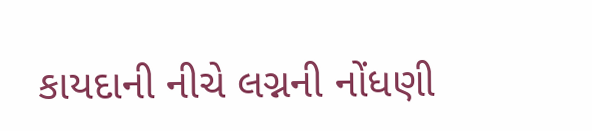કાયદાની નીચે લગ્નની નોંધણી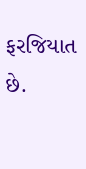ફરજિયાત છે.